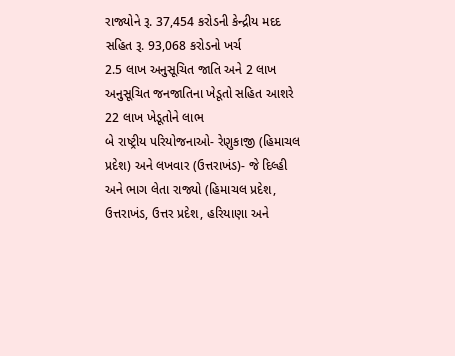રાજ્યોને રૂ. 37,454 કરોડની કેન્દ્રીય મદદ સહિત રૂ. 93,068 કરોડનો ખર્ચ
2.5 લાખ અનુસૂચિત જાતિ અને 2 લાખ અનુસૂચિત જનજાતિના ખેડૂતો સહિત આશરે 22 લાખ ખેડૂતોને લાભ
બે રાષ્ટ્રીય પરિયોજનાઓ- રેણુકાજી (હિમાચલ પ્રદેશ) અને લખવાર (ઉત્તરાખંડ)- જે દિલ્હી અને ભાગ લેતા રાજ્યો (હિમાચલ પ્રદેશ, ઉત્તરાખંડ, ઉત્તર પ્રદેશ, હરિયાણા અને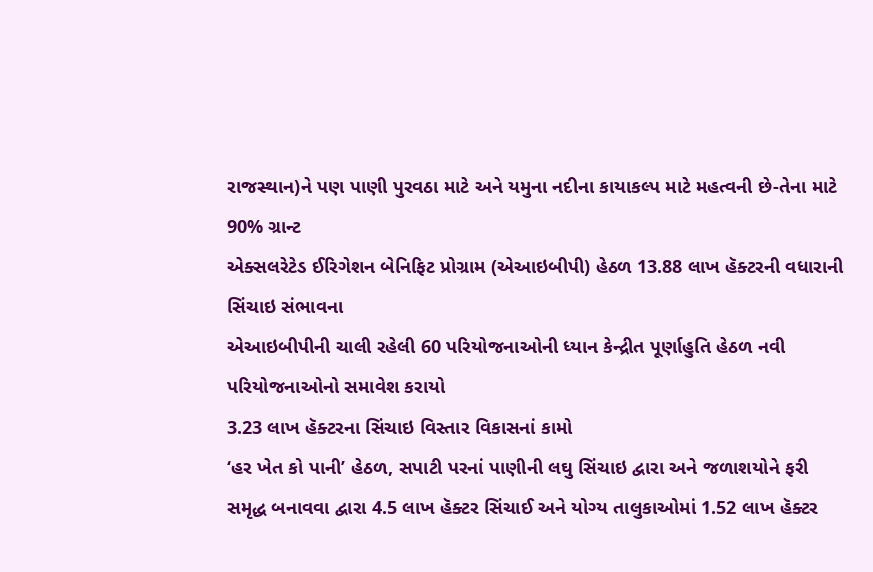રાજસ્થાન)ને પણ પાણી પુરવઠા માટે અને યમુના નદીના કાયાકલ્પ માટે મહત્વની છે-તેના માટે 90% ગ્રાન્ટ
એક્સલરેટેડ ઈરિગેશન બેનિફિટ પ્રોગ્રામ (એઆઇબીપી) હેઠળ 13.88 લાખ હૅક્ટરની વધારાની સિંચાઇ સંભાવના
એઆઇબીપીની ચાલી રહેલી 60 પરિયોજનાઓની ધ્યાન કેન્દ્રીત પૂર્ણાહુતિ હેઠળ નવી પરિયોજનાઓનો સમાવેશ કરાયો
3.23 લાખ હૅક્ટરના સિંચાઇ વિસ્તાર વિકાસનાં કામો
‘હર ખેત કો પાની’ હેઠળ, સપાટી પરનાં પાણીની લઘુ સિંચાઇ દ્વારા અને જળાશયોને ફરી સમૃદ્ધ બનાવવા દ્વારા 4.5 લાખ હૅક્ટર સિંચાઈ અને યોગ્ય તાલુકાઓમાં 1.52 લાખ હૅક્ટર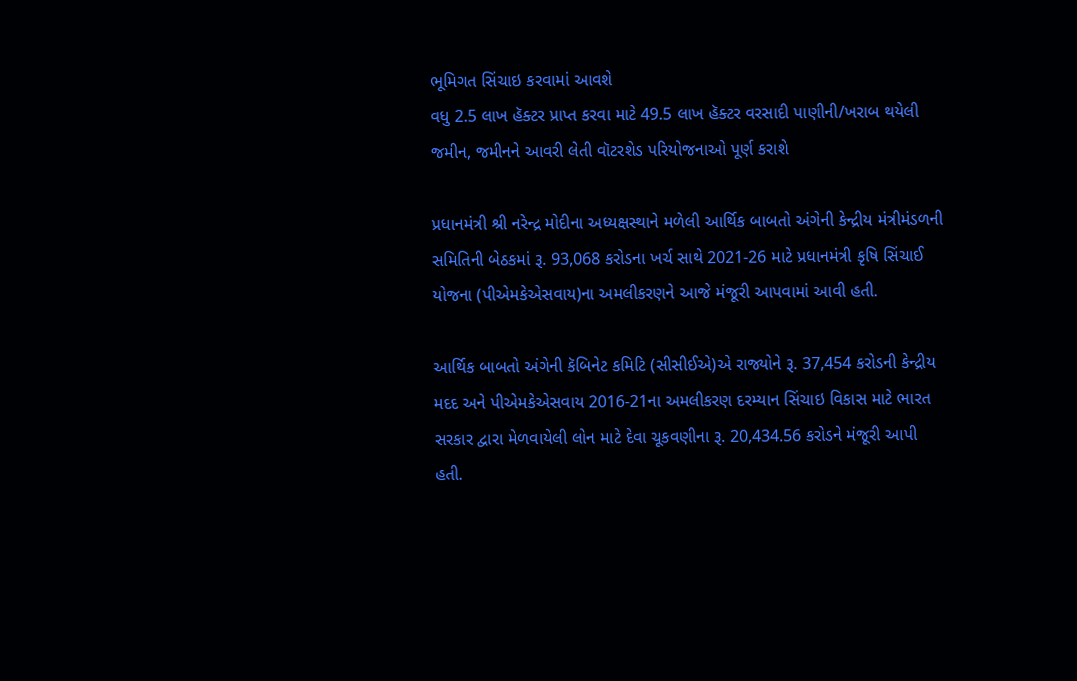ભૂમિગત સિંચાઇ કરવામાં આવશે
વધુ 2.5 લાખ હૅક્ટર પ્રાપ્ત કરવા માટે 49.5 લાખ હૅક્ટર વરસાદી પાણીની/ખરાબ થયેલી જમીન, જમીનને આવરી લેતી વૉટરશેડ પરિયોજનાઓ પૂર્ણ કરાશે

પ્રધાનમંત્રી શ્રી નરેન્દ્ર મોદીના અધ્યક્ષસ્થાને મળેલી આર્થિક બાબતો અંગેની કેન્દ્રીય મંત્રીમંડળની સમિતિની બેઠકમાં રૂ. 93,068 કરોડના ખર્ચ સાથે 2021-26 માટે પ્રધાનમંત્રી કૃષિ સિંચાઈ યોજના (પીએમકેએસવાય)ના અમલીકરણને આજે મંજૂરી આપવામાં આવી હતી.

આર્થિક બાબતો અંગેની કૅબિનેટ કમિટિ (સીસીઈએ)એ રાજ્યોને રૂ. 37,454 કરોડની કેન્દ્રીય મદદ અને પીએમકેએસવાય 2016-21ના અમલીકરણ દરમ્યાન સિંચાઇ વિકાસ માટે ભારત સરકાર દ્વારા મેળવાયેલી લોન માટે દેવા ચૂકવણીના રૂ. 20,434.56 કરોડને મંજૂરી આપી હતી.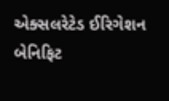એક્સલરેટેડ ઈરિગેશન બેનિફિટ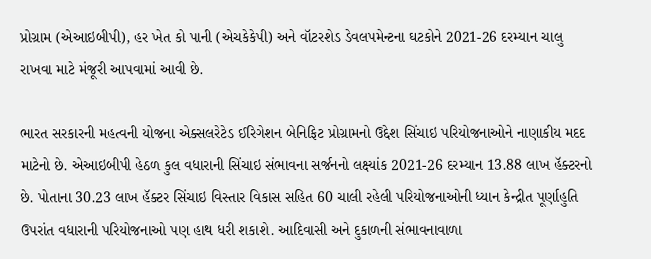પ્રોગ્રામ (એઆઇબીપી), હર ખેત કો પાની (એચકેકેપી) અને વૉટરશેડ ડેવલપમેન્ટના ઘટકોને 2021-26 દરમ્યાન ચાલુ રાખવા માટે મંજૂરી આપવામાં આવી છે.

ભારત સરકારની મહત્વની યોજના એક્સલરેટેડ ઈરિગેશન બેનિફિટ પ્રોગ્રામનો ઉદ્દેશ સિંચાઇ પરિયોજનાઓને નાણાકીય મદદ માટેનો છે. એઆઇબીપી હેઠળ કુલ વધારાની સિંચાઇ સંભાવના સર્જનનો લક્ષ્યાંક 2021-26 દરમ્યાન 13.88 લાખ હૅક્ટરનો છે. પોતાના 30.23 લાખ હૅક્ટર સિંચાઇ વિસ્તાર વિકાસ સહિત 60 ચાલી રહેલી પરિયોજનાઓની ધ્યાન કેન્દ્રીત પૂર્ણાહુતિ ઉપરાંત વધારાની પરિયોજનાઓ પણ હાથ ધરી શકાશે. આદિવાસી અને દુકાળની સંભાવનાવાળા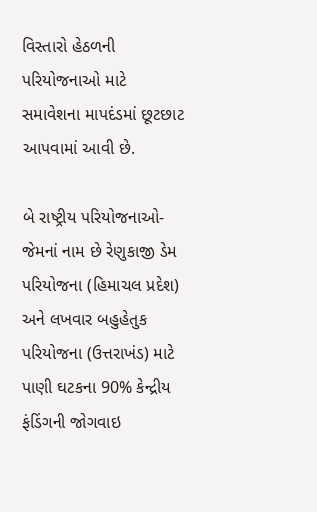વિસ્તારો હેઠળની પરિયોજનાઓ માટે સમાવેશના માપદંડમાં છૂટછાટ આપવામાં આવી છે.

બે રાષ્ટ્રીય પરિયોજનાઓ- જેમનાં નામ છે રેણુકાજી ડેમ પરિયોજના (હિમાચલ પ્રદેશ) અને લખવાર બહુહેતુક પરિયોજના (ઉત્તરાખંડ) માટે પાણી ઘટકના 90% કેન્દ્રીય ફંડિંગની જોગવાઇ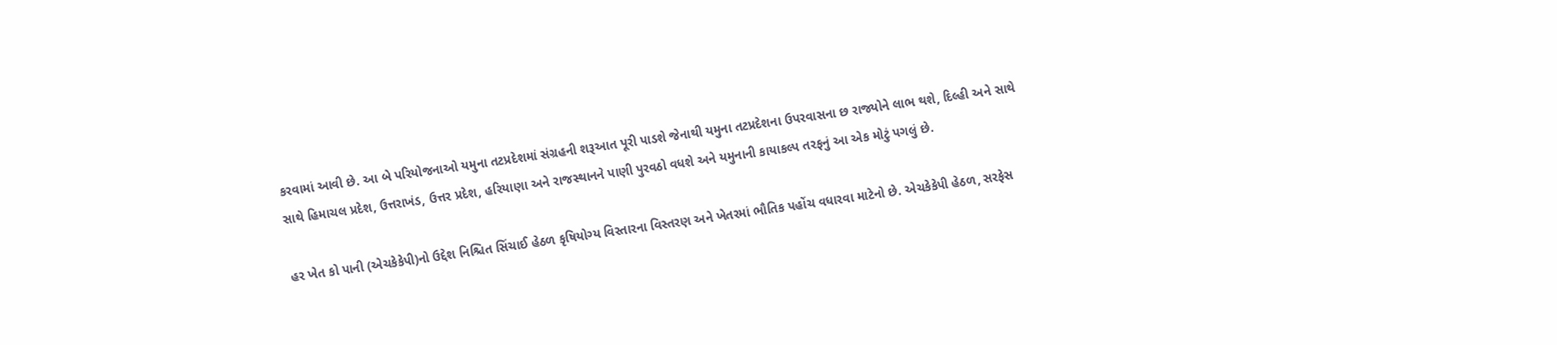કરવામાં આવી છે. આ બે પરિયોજનાઓ યમુના તટપ્રદેશમાં સંગ્રહની શરૂઆત પૂરી પાડશે જેનાથી યમુના તટપ્રદેશના ઉપરવાસના છ રાજ્યોને લાભ થશે, દિલ્હી અને સાથે સાથે હિમાચલ પ્રદેશ, ઉત્તરાખંડ, ઉત્તર પ્રદેશ, હરિયાણા અને રાજસ્થાનને પાણી પુરવઠો વધશે અને યમુનાની કાયાકલ્પ તરફનું આ એક મોટું પગલું છે.

હર ખેત કો પાની (એચકેકેપી)નો ઉદ્દેશ નિશ્ચિત સિંચાઈ હેઠળ કૃષિયોગ્ય વિસ્તારના વિસ્તરણ અને ખેતરમાં ભૌતિક પહોંચ વધારવા માટેનો છે. એચકેકેપી હેઠળ, સરફેસ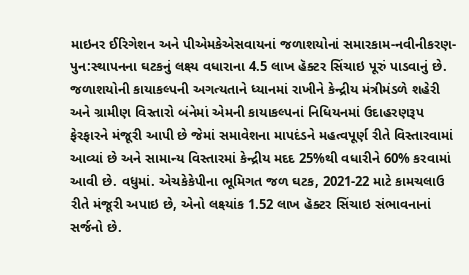માઇનર ઈરિગેશન અને પીએમકેએસવાયનાં જળાશયોનાં સમારકામ-નવીનીકરણ-પુન:સ્થાપનના ઘટકનું લક્ષ્ય વધારાના 4.5 લાખ હૅક્ટર સિંચાઇ પૂરું પાડવાનું છે. જળાશયોની કાયાકલ્પની અગત્યતાને ધ્યાનમાં રાખીને કેન્દ્રીય મંત્રીમંડળે શહેરી અને ગ્રામીણ વિસ્તારો બંનેમાં એમની કાયાકલ્પનાં નિધિયનમાં ઉદાહરણરૂપ ફેરફારને મંજૂરી આપી છે જેમાં સમાવેશના માપદંડને મહત્વપૂર્ણ રીતે વિસ્તારવામાં આવ્યાં છે અને સામાન્ય વિસ્તારમાં કેન્દ્રીય મદદ 25%થી વધારીને 60% કરવામાં આવી છે. વધુમાં. એચકેકેપીના ભૂમિગત જળ ઘટક, 2021-22 માટે કામચલાઉ રીતે મંજૂરી અપાઇ છે, એનો લક્ષ્યાંક 1.52 લાખ હૅક્ટર સિંચાઇ સંભાવનાનાં સર્જનો છે.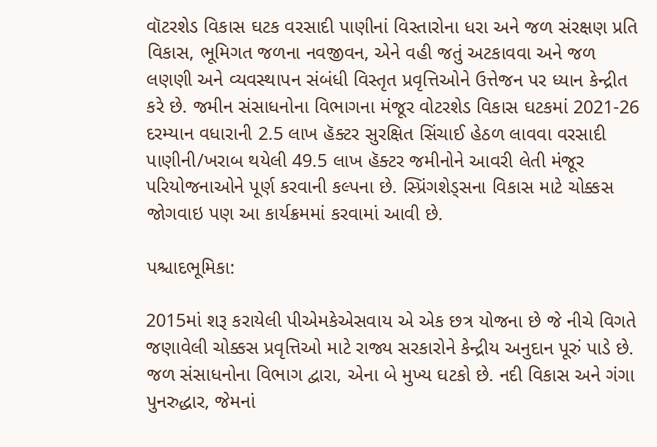વૉટરશેડ વિકાસ ઘટક વરસાદી પાણીનાં વિસ્તારોના ધરા અને જળ સંરક્ષણ પ્રતિ વિકાસ, ભૂમિગત જળના નવજીવન, એને વહી જતું અટકાવવા અને જળ લણણી અને વ્યવસ્થાપન સંબંધી વિસ્તૃત પ્રવૃત્તિઓને ઉત્તેજન પર ધ્યાન કેન્દ્રીત કરે છે. જમીન સંસાધનોના વિભાગના મંજૂર વોટરશેડ વિકાસ ઘટકમાં 2021-26 દરમ્યાન વધારાની 2.5 લાખ હૅક્ટર સુરક્ષિત સિંચાઈ હેઠળ લાવવા વરસાદી પાણીની/ખરાબ થયેલી 49.5 લાખ હૅક્ટર જમીનોને આવરી લેતી મંજૂર પરિયોજનાઓને પૂર્ણ કરવાની કલ્પના છે. સ્પ્રિંગશેડ્સના વિકાસ માટે ચોક્કસ જોગવાઇ પણ આ કાર્યક્રમમાં કરવામાં આવી છે.

પશ્ચાદભૂમિકા:

2015માં શરૂ કરાયેલી પીએમકેએસવાય એ એક છત્ર યોજના છે જે નીચે વિગતે જણાવેલી ચોક્કસ પ્રવૃત્તિઓ માટે રાજ્ય સરકારોને કેન્દ્રીય અનુદાન પૂરું પાડે છે. જળ સંસાધનોના વિભાગ દ્વારા, એના બે મુખ્ય ઘટકો છે. નદી વિકાસ અને ગંગા પુનરુદ્ધાર, જેમનાં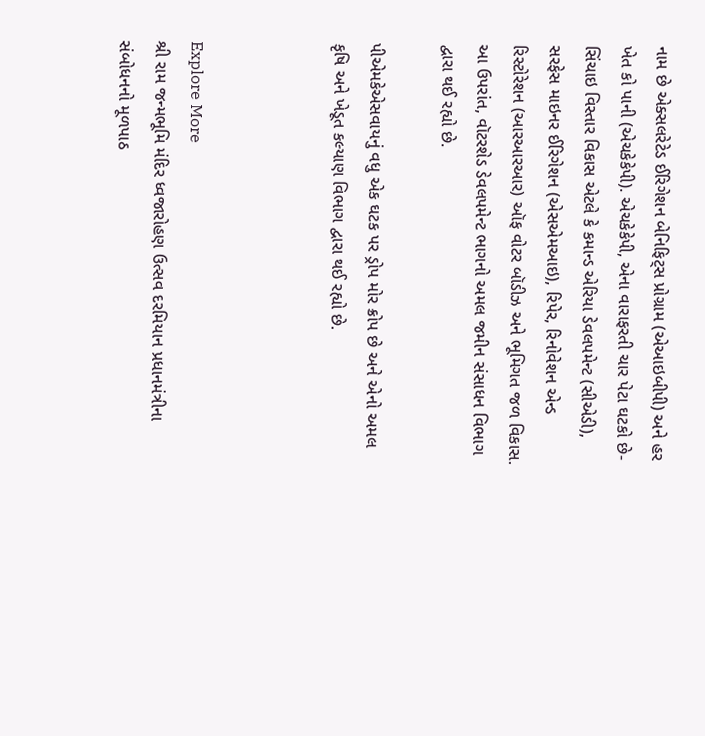નામ છે એક્સલરેટેડ ઈરિગેશન બેનિફિટ્સ પ્રોગ્રામ (એઆઇબીપી) અને હર ખેત કો પાની (એચકેકેપી). એચકેકેપી, એના વારાફરતી ચાર પેટા ઘટકો છે- સિંચાઇ વિસ્તાર વિકાસ એટલે કે કમાન્ડ એરિયા ડેવલપમેન્ટ (સીએડી), સરફેસ માઇનર ઈરિગેશન (એસએમઆઇ), રિપેર, રિનોવેશન એન્ડ રિસ્ટોરેશન (આરઆરઆર) ઑફ વોટર બૉડીઝ અને ભૂમિગત જળ વિકાસ. આ ઉપરાંત, વૉટરશેડ ડેવલપમેન્ટ ભાગનો અમલ જમીન સંસાધન વિભાગ દ્વારા થઈ રહ્યો છે.

પીએમકેએસવાયનું વધુ એક ઘટક પર ડ્રોપ મોર ક્રોપ છે અને એનો અમલ કૃષિ અને ખેડૂત કલ્યાણ વિભાગ દ્વારા થઈ રહ્યો છે.



Explore More
શ્રી રામ જન્મભૂમિ મંદિર ધ્વજારોહણ ઉત્સવ દરમિયાન પ્રધાનમંત્રીના સંબોધનનો મૂળપાઠ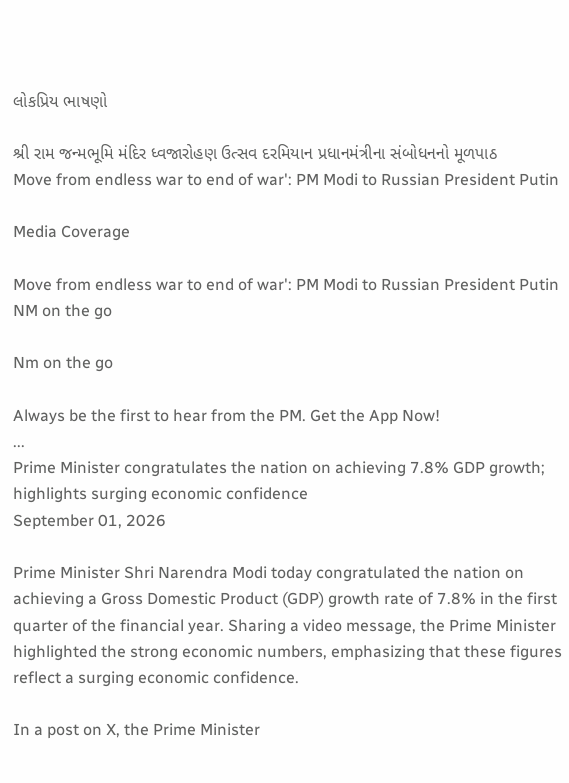લોકપ્રિય ભાષણો

શ્રી રામ જન્મભૂમિ મંદિર ધ્વજારોહણ ઉત્સવ દરમિયાન પ્રધાનમંત્રીના સંબોધનનો મૂળપાઠ
Move from endless war to end of war': PM Modi to Russian President Putin

Media Coverage

Move from endless war to end of war': PM Modi to Russian President Putin
NM on the go

Nm on the go

Always be the first to hear from the PM. Get the App Now!
...
Prime Minister congratulates the nation on achieving 7.8% GDP growth; highlights surging economic confidence
September 01, 2026

Prime Minister Shri Narendra Modi today congratulated the nation on achieving a Gross Domestic Product (GDP) growth rate of 7.8% in the first quarter of the financial year. Sharing a video message, the Prime Minister highlighted the strong economic numbers, emphasizing that these figures reflect a surging economic confidence.

In a post on X, the Prime Minister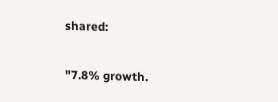shared:

"7.8% growth.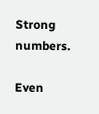Strong numbers.

Even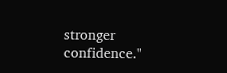stronger confidence."